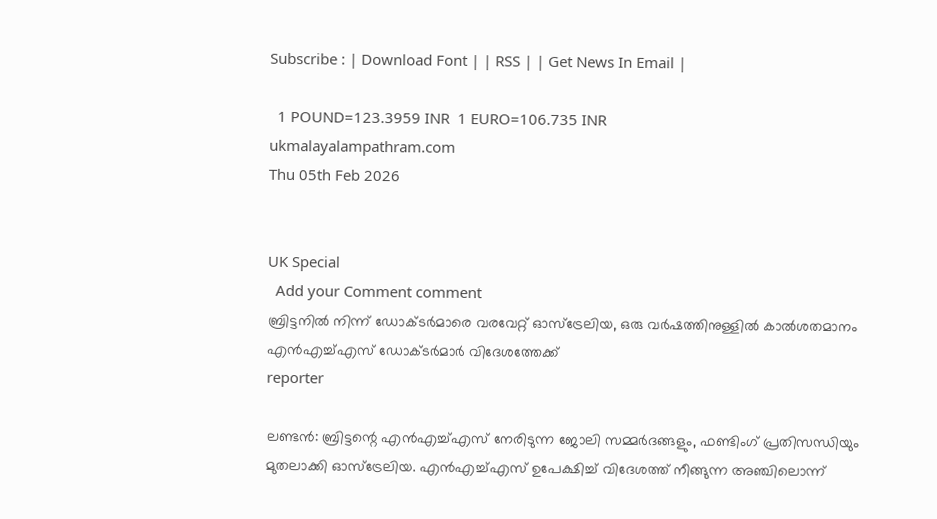Subscribe : | Download Font | | RSS | | Get News In Email |

  1 POUND=123.3959 INR  1 EURO=106.735 INR
ukmalayalampathram.com
Thu 05th Feb 2026


UK Special
  Add your Comment comment
ബ്രിട്ടനില്‍ നിന്ന് ഡോക്ടര്‍മാരെ വരവേറ്റ് ഓസ്‌ട്രേലിയ, ഒരു വര്‍ഷത്തിനുള്ളില്‍ കാല്‍ശതമാനം എന്‍എച്ച്എസ് ഡോക്ടര്‍മാര്‍ വിദേശത്തേക്ക്
reporter

ലണ്ടന്‍: ബ്രിട്ടന്റെ എന്‍എച്ച്എസ് നേരിടുന്ന ജോലി സമ്മര്‍ദങ്ങളും, ഫണ്ടിംഗ് പ്രതിസന്ധിയും മുതലാക്കി ഓസ്ട്രേലിയ. എന്‍എച്ച്എസ് ഉപേക്ഷിച്ച് വിദേശത്ത് നീങ്ങുന്ന അഞ്ചിലൊന്ന്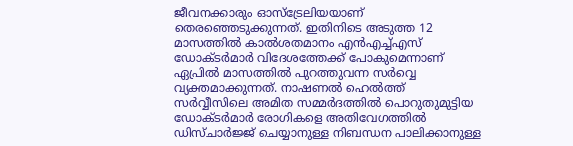ജീവനക്കാരും ഓസ്ട്രേലിയയാണ് തെരഞ്ഞെടുക്കുന്നത്. ഇതിനിടെ അടുത്ത 12 മാസത്തില്‍ കാല്‍ശതമാനം എന്‍എച്ച്എസ് ഡോക്ടര്‍മാര്‍ വിദേശത്തേക്ക് പോകുമെന്നാണ് ഏപ്രില്‍ മാസത്തില്‍ പുറത്തുവന്ന സര്‍വ്വെ വ്യക്തമാക്കുന്നത്. നാഷണല്‍ ഹെല്‍ത്ത് സര്‍വ്വീസിലെ അമിത സമ്മര്‍ദത്തില്‍ പൊറുതുമുട്ടിയ ഡോക്ടര്‍മാര്‍ രോഗികളെ അതിവേഗത്തില്‍ ഡിസ്ചാര്‍ജ്ജ് ചെയ്യാനുള്ള നിബന്ധന പാലിക്കാനുള്ള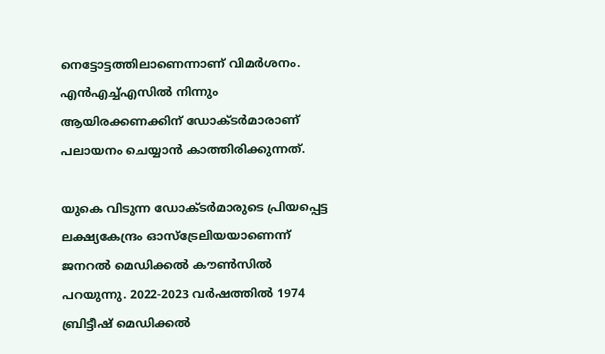നെട്ടോട്ടത്തിലാണെന്നാണ് വിമര്‍ശനം. എന്‍എച്ച്എസില്‍ നിന്നും ആയിരക്കണക്കിന് ഡോക്ടര്‍മാരാണ് പലായനം ചെയ്യാന്‍ കാത്തിരിക്കുന്നത്.

യുകെ വിടുന്ന ഡോക്ടര്‍മാരുടെ പ്രിയപ്പെട്ട ലക്ഷ്യകേന്ദ്രം ഓസ്ട്രേലിയയാണെന്ന് ജനറല്‍ മെഡിക്കല്‍ കൗണ്‍സില്‍ പറയുന്നു. 2022-2023 വര്‍ഷത്തില്‍ 1974 ബ്രിട്ടീഷ് മെഡിക്കല്‍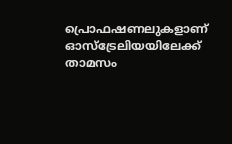പ്രൊഫഷണലുകളാണ് ഓസ്ട്രേലിയയിലേക്ക് താമസം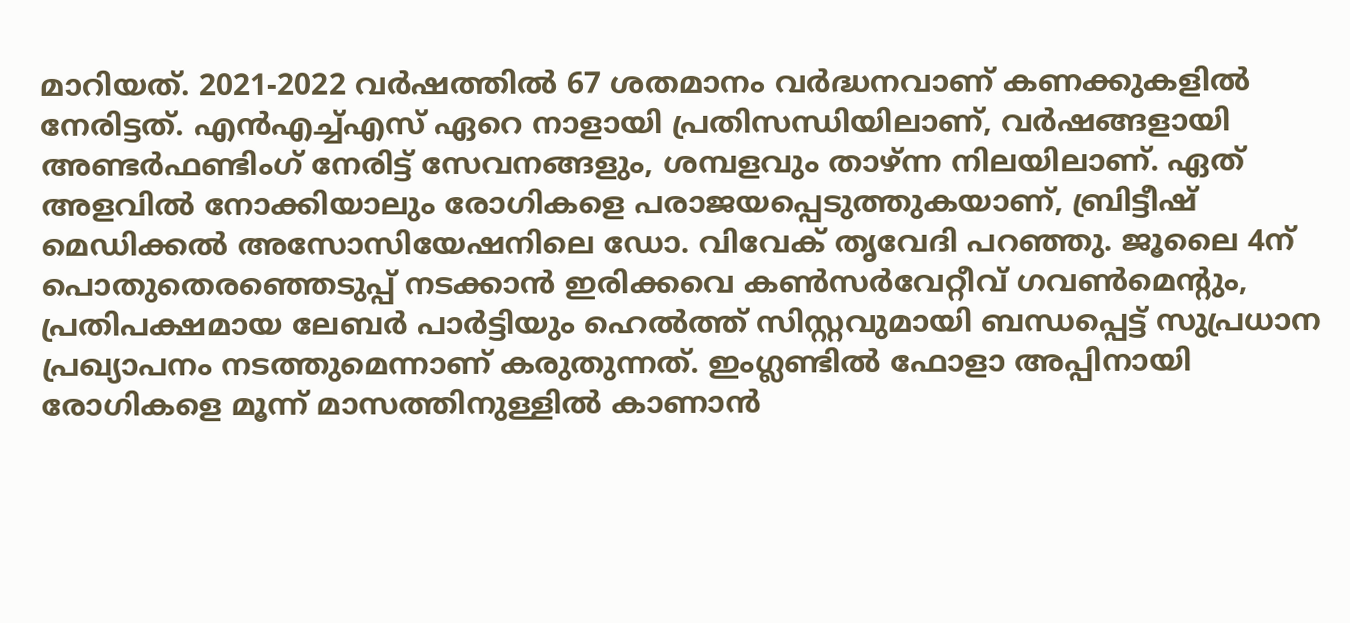മാറിയത്. 2021-2022 വര്‍ഷത്തില്‍ 67 ശതമാനം വര്‍ദ്ധനവാണ് കണക്കുകളില്‍ നേരിട്ടത്. എന്‍എച്ച്എസ് ഏറെ നാളായി പ്രതിസന്ധിയിലാണ്, വര്‍ഷങ്ങളായി അണ്ടര്‍ഫണ്ടിംഗ് നേരിട്ട് സേവനങ്ങളും, ശമ്പളവും താഴ്ന്ന നിലയിലാണ്. ഏത് അളവില്‍ നോക്കിയാലും രോഗികളെ പരാജയപ്പെടുത്തുകയാണ്, ബ്രിട്ടീഷ് മെഡിക്കല്‍ അസോസിയേഷനിലെ ഡോ. വിവേക് തൃവേദി പറഞ്ഞു. ജൂലൈ 4ന് പൊതുതെരഞ്ഞെടുപ്പ് നടക്കാന്‍ ഇരിക്കവെ കണ്‍സര്‍വേറ്റീവ് ഗവണ്‍മെന്റും, പ്രതിപക്ഷമായ ലേബര്‍ പാര്‍ട്ടിയും ഹെല്‍ത്ത് സിസ്റ്റവുമായി ബന്ധപ്പെട്ട് സുപ്രധാന പ്രഖ്യാപനം നടത്തുമെന്നാണ് കരുതുന്നത്. ഇംഗ്ലണ്ടില്‍ ഫോളാ അപ്പിനായി രോഗികളെ മൂന്ന് മാസത്തിനുള്ളില്‍ കാണാന്‍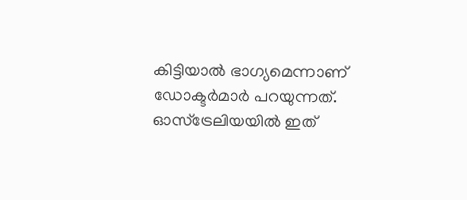കിട്ടിയാല്‍ ഭാഗ്യമെന്നാണ് ഡോക്ടര്‍മാര്‍ പറയുന്നത്. ഓസ്ട്രേലിയയില്‍ ഇത്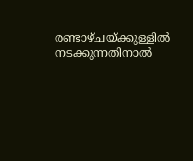രണ്ടാഴ്ചയ്ക്കുള്ളില്‍ നടക്കുന്നതിനാല്‍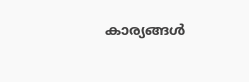കാര്യങ്ങള്‍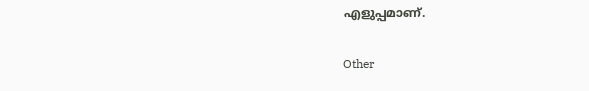എളുപ്പമാണ്.


Other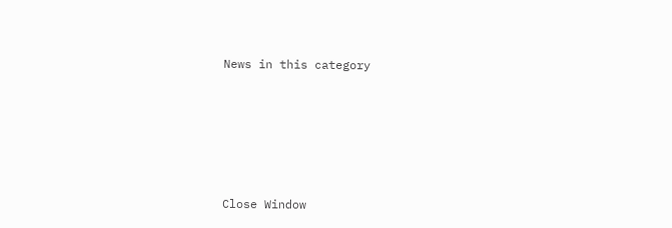News in this category








Close Window